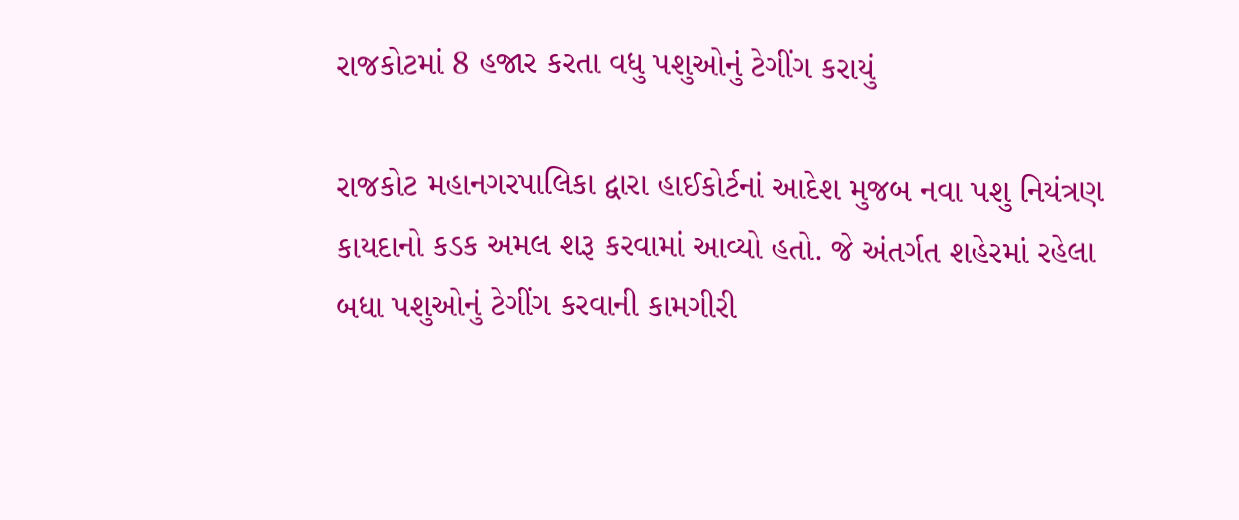રાજકોટમાં 8 હજાર કરતા વધુ પશુઓનું ટેગીંગ કરાયું

રાજકોટ મહાનગરપાલિકા દ્વારા હાઈકોર્ટનાં આદેશ મુજબ નવા પશુ નિયંત્રણ કાયદાનો કડક અમલ શરૂ કરવામાં આવ્યો હતો. જે અંતર્ગત શહેરમાં રહેલા બધા પશુઓનું ટેગીંગ કરવાની કામગીરી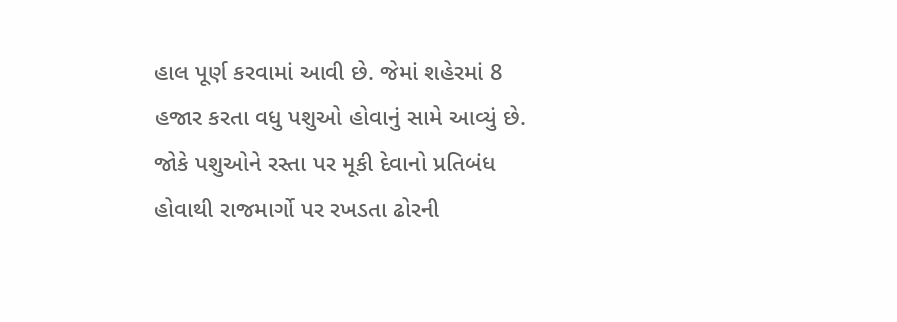હાલ પૂર્ણ કરવામાં આવી છે. જેમાં શહેરમાં 8 હજાર કરતા વધુ પશુઓ હોવાનું સામે આવ્યું છે. જોકે પશુઓને રસ્તા પર મૂકી દેવાનો પ્રતિબંધ હોવાથી રાજમાર્ગો પર રખડતા ઢોરની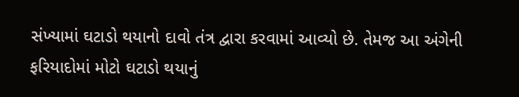સંખ્યામાં ઘટાડો થયાનો દાવો તંત્ર દ્વારા કરવામાં આવ્યો છે. તેમજ આ અંગેની ફરિયાદોમાં મોટો ઘટાડો થયાનું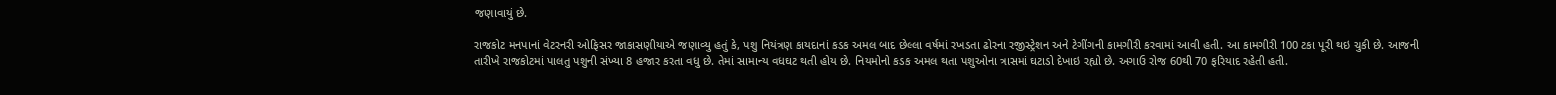જણાવાયું છે.

રાજકોટ મનપાનાં વેટરનરી ઓફિસર જાકાસણીયાએ જણાવ્યુ હતું કે, પશુ નિયંત્રણ કાયદાનાં કડક અમલ બાદ છેલ્લા વર્ષમાં રખડતા ઢોરના રજીસ્ટ્રેશન અને ટેગીંગની કામગીરી કરવામાં આવી હતી. આ કામગીરી 100 ટકા પૂરી થઇ ચુકી છે. આજની તારીખે રાજકોટમાં પાલતુ પશુની સંખ્યા 8 હજાર કરતા વધુ છે. તેમાં સામાન્ય વધઘટ થતી હોય છે. નિયમોનો કડક અમલ થતા પશુઓના ત્રાસમાં ઘટાડો દેખાઇ રહ્યો છે. અગાઉ રોજ 60થી 70 ફરિયાદ રહેતી હતી.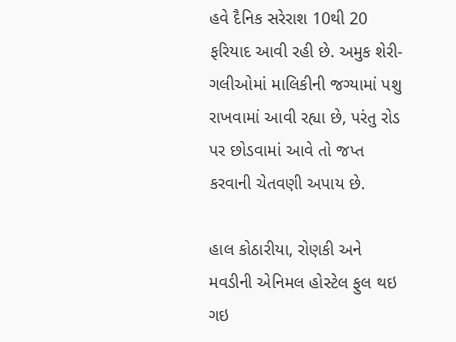હવે દૈનિક સરેરાશ 10થી 20 ફરિયાદ આવી રહી છે. અમુક શેરી-ગલીઓમાં માલિકીની જગ્યામાં પશુ રાખવામાં આવી રહ્યા છે, પરંતુ રોડ પર છોડવામાં આવે તો જપ્ત કરવાની ચેતવણી અપાય છે.

હાલ કોઠારીયા, રોણકી અને મવડીની એનિમલ હોસ્ટેલ ફુલ થઇ ગઇ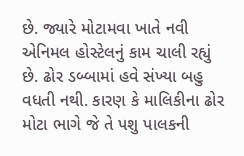છે. જ્યારે મોટામવા ખાતે નવી એનિમલ હોસ્ટેલનું કામ ચાલી રહ્યું છે. ઢોર ડબ્બામાં હવે સંખ્યા બહુ વધતી નથી. કારણ કે માલિકીના ઢોર મોટા ભાગે જે તે પશુ પાલકની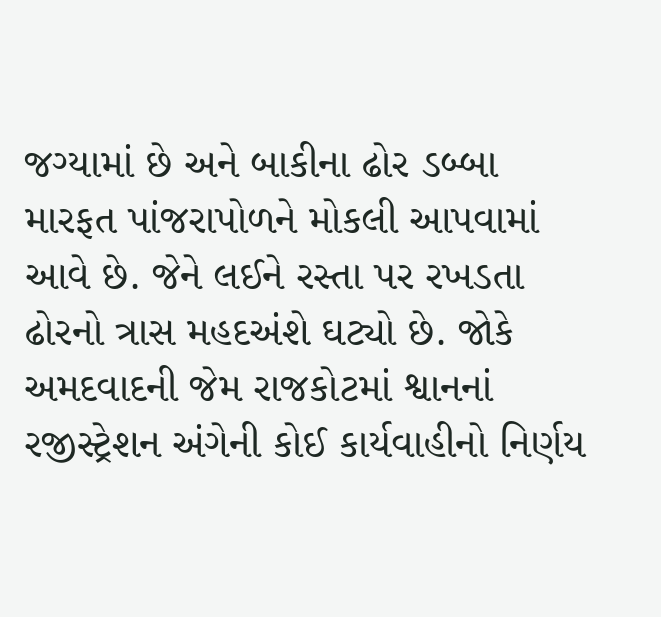જગ્યામાં છે અને બાકીના ઢોર ડબ્બા મારફત પાંજરાપોળને મોકલી આપવામાં આવે છે. જેને લઈને રસ્તા પર રખડતા ઢોરનો ત્રાસ મહદઅંશે ઘટ્યો છે. જોકે અમદવાદની જેમ રાજકોટમાં શ્વાનનાં રજીસ્ટ્રેશન અંગેની કોઈ કાર્યવાહીનો નિર્ણય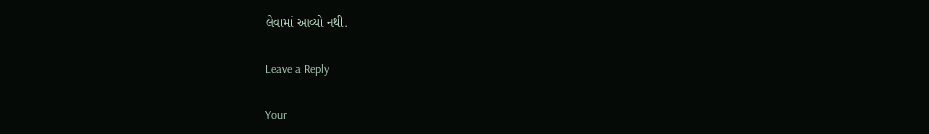લેવામાં આવ્યો નથી.

Leave a Reply

Your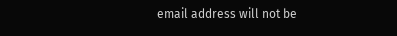email address will not be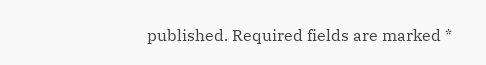published. Required fields are marked *